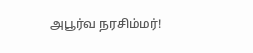அபூர்வ நரசிம்மர்!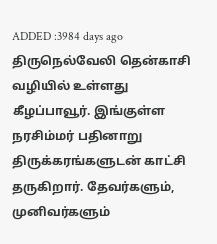ADDED :3984 days ago
திருநெல்வேலி தென்காசி வழியில் உள்ளது கீழப்பாவூர். இங்குள்ள நரசிம்மர் பதினாறு திருக்கரங்களுடன் காட்சி தருகிறார். தேவர்களும், முனிவர்களும்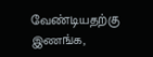வேண்டியதற்கு இணங்க,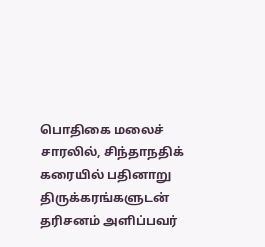பொதிகை மலைச் சாரலில், சிந்தாநதிக் கரையில் பதினாறு திருக்கரங்களுடன் தரிசனம் அளிப்பவர்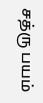சத்ரு பயம்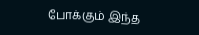போக்கும் இந்த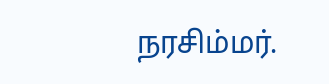நரசிம்மர்.